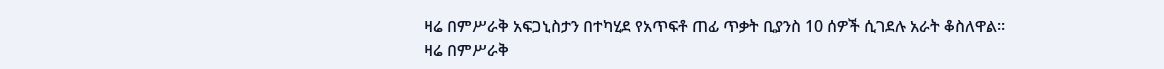ዛሬ በምሥራቅ አፍጋኒስታን በተካሂደ የአጥፍቶ ጠፊ ጥቃት ቢያንስ 10 ሰዎች ሲገደሉ አራት ቆስለዋል።
ዛሬ በምሥራቅ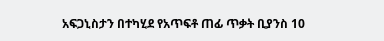አፍጋኒስታን በተካሂደ የአጥፍቶ ጠፊ ጥቃት ቢያንስ 10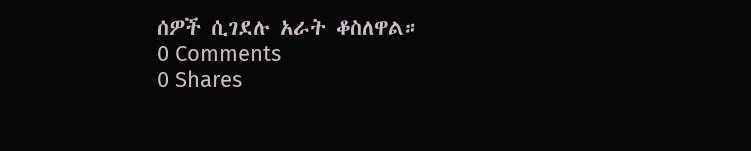ሰዎች ሲገደሉ አራት ቆስለዋል።
0 Comments
0 Shares